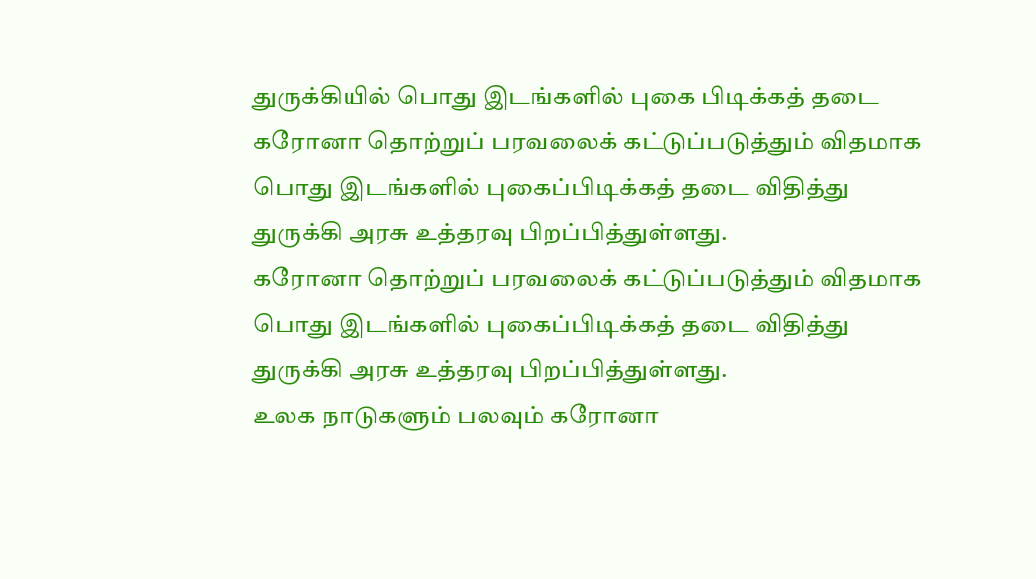துருக்கியில் பொது இடங்களில் புகை பிடிக்கத் தடை
கரோனா தொற்றுப் பரவலைக் கட்டுப்படுத்தும் விதமாக பொது இடங்களில் புகைப்பிடிக்கத் தடை விதித்து துருக்கி அரசு உத்தரவு பிறப்பித்துள்ளது.
கரோனா தொற்றுப் பரவலைக் கட்டுப்படுத்தும் விதமாக பொது இடங்களில் புகைப்பிடிக்கத் தடை விதித்து துருக்கி அரசு உத்தரவு பிறப்பித்துள்ளது.
உலக நாடுகளும் பலவும் கரோனா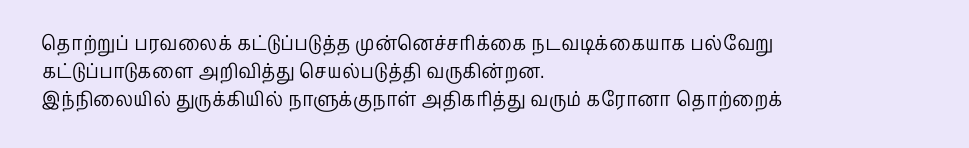தொற்றுப் பரவலைக் கட்டுப்படுத்த முன்னெச்சரிக்கை நடவடிக்கையாக பல்வேறு கட்டுப்பாடுகளை அறிவித்து செயல்படுத்தி வருகின்றன.
இந்நிலையில் துருக்கியில் நாளுக்குநாள் அதிகரித்து வரும் கரோனா தொற்றைக்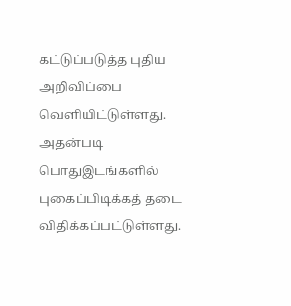கட்டுப்படுத்த புதிய அறிவிப்பை வெளியிட்டுள்ளது. அதன்படி பொதுஇடங்களில் புகைப்பிடிக்கத் தடை விதிக்கப்பட்டுள்ளது.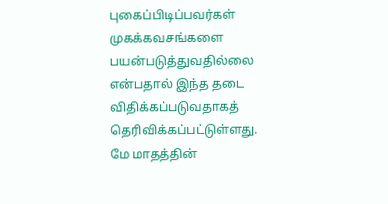புகைப்பிடிப்பவர்கள் முகக்கவசங்களை பயன்படுத்துவதில்லை என்பதால் இந்த தடை விதிக்கப்படுவதாகத் தெரிவிக்கப்பட்டுள்ளது.
மே மாதத்தின்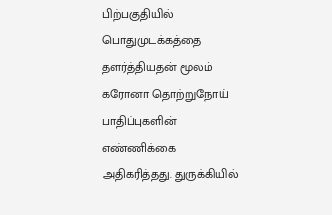பிற்பகுதியில் பொதுமுடக்கத்தை தளர்த்தியதன் மூலம் கரோனா தொற்றுநோய் பாதிப்புகளின் எண்ணிக்கை அதிகரித்தது. துருக்கியில்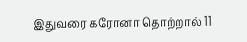இதுவரை கரோனா தொற்றால் 11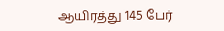ஆயிரத்து 145 பேர்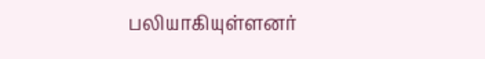பலியாகியுள்ளனர்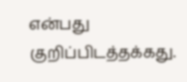என்பது குறிப்பிடத்தக்கது.